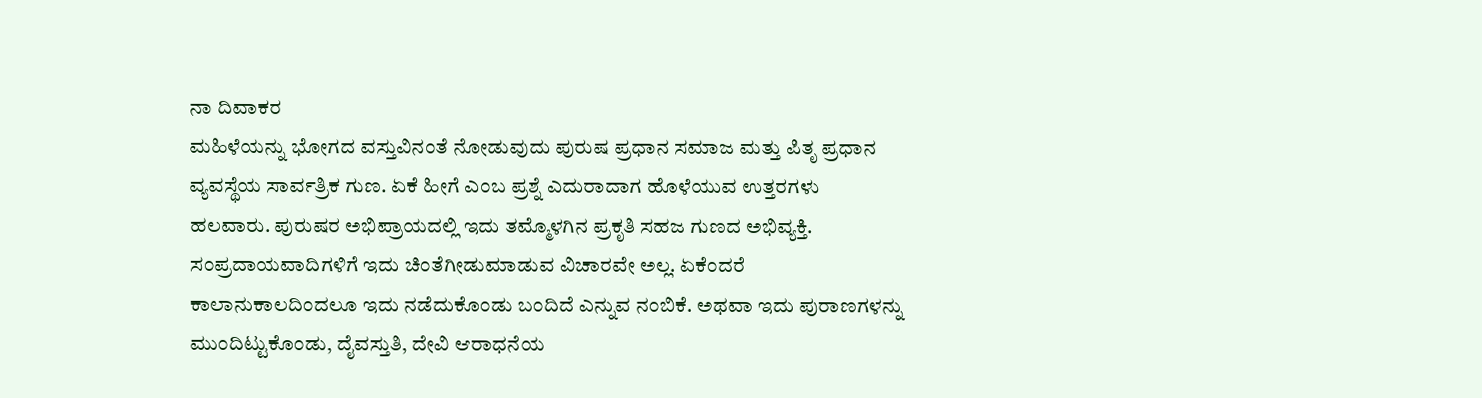ನಾ ದಿವಾಕರ
ಮಹಿಳೆಯನ್ನು ಭೋಗದ ವಸ್ತುವಿನಂತೆ ನೋಡುವುದು ಪುರುಷ ಪ್ರಧಾನ ಸಮಾಜ ಮತ್ತು ಪಿತೃ ಪ್ರಧಾನ ವ್ಯವಸ್ಥೆಯ ಸಾರ್ವತ್ರಿಕ ಗುಣ. ಏಕೆ ಹೀಗೆ ಎಂಬ ಪ್ರಶ್ನೆ ಎದುರಾದಾಗ ಹೊಳೆಯುವ ಉತ್ತರಗಳು ಹಲವಾರು. ಪುರುಷರ ಅಭಿಪ್ರಾಯದಲ್ಲಿ ಇದು ತಮ್ಮೊಳಗಿನ ಪ್ರಕೃತಿ ಸಹಜ ಗುಣದ ಅಭಿವ್ಯಕ್ತಿ. ಸಂಪ್ರದಾಯವಾದಿಗಳಿಗೆ ಇದು ಚಿಂತೆಗೀಡುಮಾಡುವ ವಿಚಾರವೇ ಅಲ್ಲ. ಏಕೆಂದರೆ ಕಾಲಾನುಕಾಲದಿಂದಲೂ ಇದು ನಡೆದುಕೊಂಡು ಬಂದಿದೆ ಎನ್ನುವ ನಂಬಿಕೆ. ಅಥವಾ ಇದು ಪುರಾಣಗಳನ್ನು ಮುಂದಿಟ್ಟುಕೊಂಡು, ದೈವಸ್ತುತಿ, ದೇವಿ ಆರಾಧನೆಯ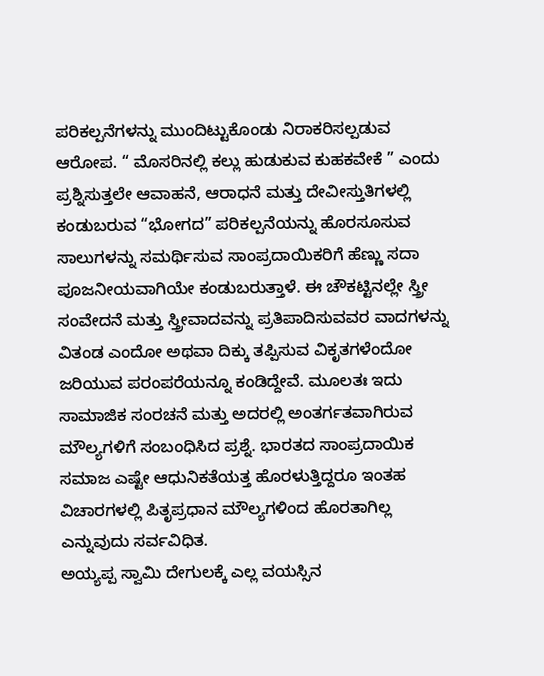ಪರಿಕಲ್ಪನೆಗಳನ್ನು ಮುಂದಿಟ್ಟುಕೊಂಡು ನಿರಾಕರಿಸಲ್ಪಡುವ ಆರೋಪ. “ ಮೊಸರಿನಲ್ಲಿ ಕಲ್ಲು ಹುಡುಕುವ ಕುಹಕವೇಕೆ ” ಎಂದು ಪ್ರಶ್ನಿಸುತ್ತಲೇ ಆವಾಹನೆ, ಆರಾಧನೆ ಮತ್ತು ದೇವೀಸ್ತುತಿಗಳಲ್ಲಿ ಕಂಡುಬರುವ “ಭೋಗದ” ಪರಿಕಲ್ಪನೆಯನ್ನು ಹೊರಸೂಸುವ ಸಾಲುಗಳನ್ನು ಸಮರ್ಥಿಸುವ ಸಾಂಪ್ರದಾಯಿಕರಿಗೆ ಹೆಣ್ಣು ಸದಾ ಪೂಜನೀಯವಾಗಿಯೇ ಕಂಡುಬರುತ್ತಾಳೆ. ಈ ಚೌಕಟ್ಟಿನಲ್ಲೇ ಸ್ತ್ರೀ ಸಂವೇದನೆ ಮತ್ತು ಸ್ತ್ರೀವಾದವನ್ನು ಪ್ರತಿಪಾದಿಸುವವರ ವಾದಗಳನ್ನು ವಿತಂಡ ಎಂದೋ ಅಥವಾ ದಿಕ್ಕು ತಪ್ಪಿಸುವ ವಿಕೃತಗಳೆಂದೋ ಜರಿಯುವ ಪರಂಪರೆಯನ್ನೂ ಕಂಡಿದ್ದೇವೆ. ಮೂಲತಃ ಇದು ಸಾಮಾಜಿಕ ಸಂರಚನೆ ಮತ್ತು ಅದರಲ್ಲಿ ಅಂತರ್ಗತವಾಗಿರುವ ಮೌಲ್ಯಗಳಿಗೆ ಸಂಬಂಧಿಸಿದ ಪ್ರಶ್ನೆ. ಭಾರತದ ಸಾಂಪ್ರದಾಯಿಕ ಸಮಾಜ ಎಷ್ಟೇ ಆಧುನಿಕತೆಯತ್ತ ಹೊರಳುತ್ತಿದ್ದರೂ ಇಂತಹ ವಿಚಾರಗಳಲ್ಲಿ ಪಿತೃಪ್ರಧಾನ ಮೌಲ್ಯಗಳಿಂದ ಹೊರತಾಗಿಲ್ಲ ಎನ್ನುವುದು ಸರ್ವವಿಧಿತ.
ಅಯ್ಯಪ್ಪ ಸ್ವಾಮಿ ದೇಗುಲಕ್ಕೆ ಎಲ್ಲ ವಯಸ್ಸಿನ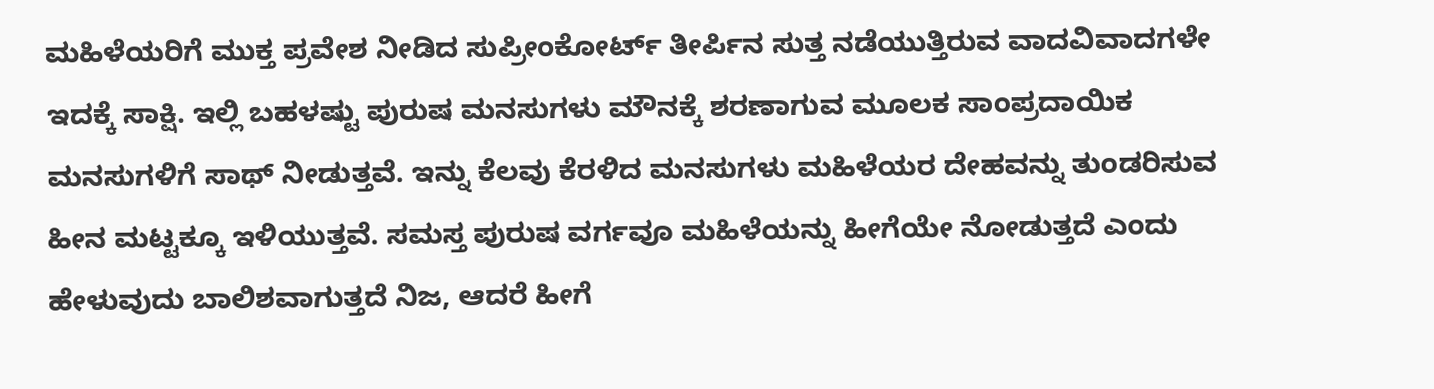ಮಹಿಳೆಯರಿಗೆ ಮುಕ್ತ ಪ್ರವೇಶ ನೀಡಿದ ಸುಪ್ರೀಂಕೋರ್ಟ್ ತೀರ್ಪಿನ ಸುತ್ತ ನಡೆಯುತ್ತಿರುವ ವಾದವಿವಾದಗಳೇ ಇದಕ್ಕೆ ಸಾಕ್ಷಿ. ಇಲ್ಲಿ ಬಹಳಷ್ಟು ಪುರುಷ ಮನಸುಗಳು ಮೌನಕ್ಕೆ ಶರಣಾಗುವ ಮೂಲಕ ಸಾಂಪ್ರದಾಯಿಕ ಮನಸುಗಳಿಗೆ ಸಾಥ್ ನೀಡುತ್ತವೆ. ಇನ್ನು ಕೆಲವು ಕೆರಳಿದ ಮನಸುಗಳು ಮಹಿಳೆಯರ ದೇಹವನ್ನು ತುಂಡರಿಸುವ ಹೀನ ಮಟ್ಟಕ್ಕೂ ಇಳಿಯುತ್ತವೆ. ಸಮಸ್ತ ಪುರುಷ ವರ್ಗವೂ ಮಹಿಳೆಯನ್ನು ಹೀಗೆಯೇ ನೋಡುತ್ತದೆ ಎಂದು ಹೇಳುವುದು ಬಾಲಿಶವಾಗುತ್ತದೆ ನಿಜ, ಆದರೆ ಹೀಗೆ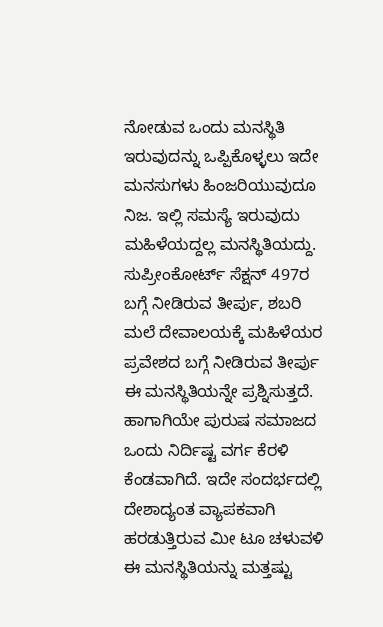ನೋಡುವ ಒಂದು ಮನಸ್ಥಿತಿ ಇರುವುದನ್ನು ಒಪ್ಪಿಕೊಳ್ಳಲು ಇದೇ ಮನಸುಗಳು ಹಿಂಜರಿಯುವುದೂ ನಿಜ. ಇಲ್ಲಿ ಸಮಸ್ಯೆ ಇರುವುದು ಮಹಿಳೆಯದ್ದಲ್ಲ ಮನಸ್ಥಿತಿಯದ್ದು. ಸುಪ್ರೀಂಕೋರ್ಟ್ ಸೆಕ್ಷನ್ 497ರ ಬಗ್ಗೆ ನೀಡಿರುವ ತೀರ್ಪು, ಶಬರಿ ಮಲೆ ದೇವಾಲಯಕ್ಕೆ ಮಹಿಳೆಯರ ಪ್ರವೇಶದ ಬಗ್ಗೆ ನೀಡಿರುವ ತೀರ್ಪು ಈ ಮನಸ್ಥಿತಿಯನ್ನೇ ಪ್ರಶ್ನಿಸುತ್ತದೆ. ಹಾಗಾಗಿಯೇ ಪುರುಷ ಸಮಾಜದ ಒಂದು ನಿರ್ದಿಷ್ಟ ವರ್ಗ ಕೆರಳಿ ಕೆಂಡವಾಗಿದೆ. ಇದೇ ಸಂದರ್ಭದಲ್ಲಿ ದೇಶಾದ್ಯಂತ ವ್ಯಾಪಕವಾಗಿ ಹರಡುತ್ತಿರುವ ಮೀ ಟೂ ಚಳುವಳಿ ಈ ಮನಸ್ಥಿತಿಯನ್ನು ಮತ್ತಷ್ಟು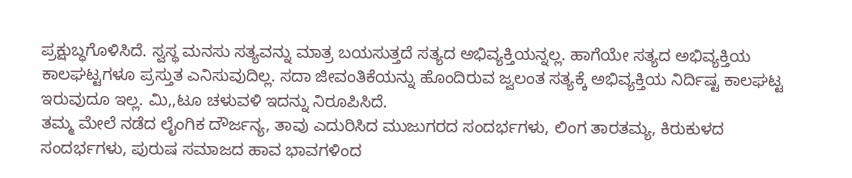ಪ್ರಕ್ಷುಬ್ಧಗೊಳಿಸಿದೆ. ಸ್ವಸ್ಥ ಮನಸು ಸತ್ಯವನ್ನು ಮಾತ್ರ ಬಯಸುತ್ತದೆ ಸತ್ಯದ ಅಭಿವ್ಯಕ್ತಿಯನ್ನಲ್ಲ. ಹಾಗೆಯೇ ಸತ್ಯದ ಅಭಿವ್ಯಕ್ತಿಯ ಕಾಲಘಟ್ಟಗಳೂ ಪ್ರಸ್ತುತ ಎನಿಸುವುದಿಲ್ಲ. ಸದಾ ಜೀವಂತಿಕೆಯನ್ನು ಹೊಂದಿರುವ ಜ್ವಲಂತ ಸತ್ಯಕ್ಕೆ ಅಭಿವ್ಯಕ್ತಿಯ ನಿರ್ದಿಷ್ಟ ಕಾಲಘಟ್ಟ ಇರುವುದೂ ಇಲ್ಲ. ಮಿ,,ಟೂ ಚಳುವಳಿ ಇದನ್ನು ನಿರೂಪಿಸಿದೆ.
ತಮ್ಮ ಮೇಲೆ ನಡೆದ ಲೈಂಗಿಕ ದೌರ್ಜನ್ಯ, ತಾವು ಎದುರಿಸಿದ ಮುಜುಗರದ ಸಂದರ್ಭಗಳು, ಲಿಂಗ ತಾರತಮ್ಯ, ಕಿರುಕುಳದ ಸಂದರ್ಭಗಳು, ಪುರುಷ ಸಮಾಜದ ಹಾವ ಭಾವಗಳಿಂದ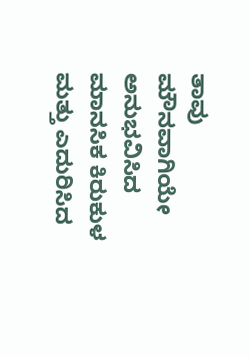ತಾವು ಮೌನವಾಗಿಯೇ ಅನುಭವಿಸಿದ ಮಾನಸಿಕ ಕಿರುಕುಳ ಮತ್ತು ಎದುರಿಸಿದ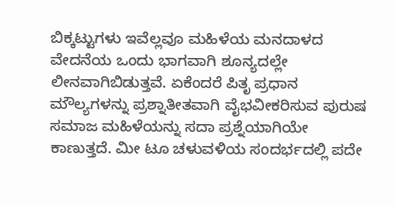ಬಿಕ್ಕಟ್ಟುಗಳು ಇವೆಲ್ಲವೂ ಮಹಿಳೆಯ ಮನದಾಳದ ವೇದನೆಯ ಒಂದು ಭಾಗವಾಗಿ ಶೂನ್ಯದಲ್ಲೇ ಲೀನವಾಗಿಬಿಡುತ್ತವೆ. ಏಕೆಂದರೆ ಪಿತೃ ಪ್ರಧಾನ ಮೌಲ್ಯಗಳನ್ನು ಪ್ರಶ್ನಾತೀತವಾಗಿ ವೈಭವೀಕರಿಸುವ ಪುರುಷ ಸಮಾಜ ಮಹಿಳೆಯನ್ನು ಸದಾ ಪ್ರಶ್ನೆಯಾಗಿಯೇ ಕಾಣುತ್ತದೆ. ಮೀ ಟೂ ಚಳುವಳಿಯ ಸಂದರ್ಭದಲ್ಲಿ ಪದೇ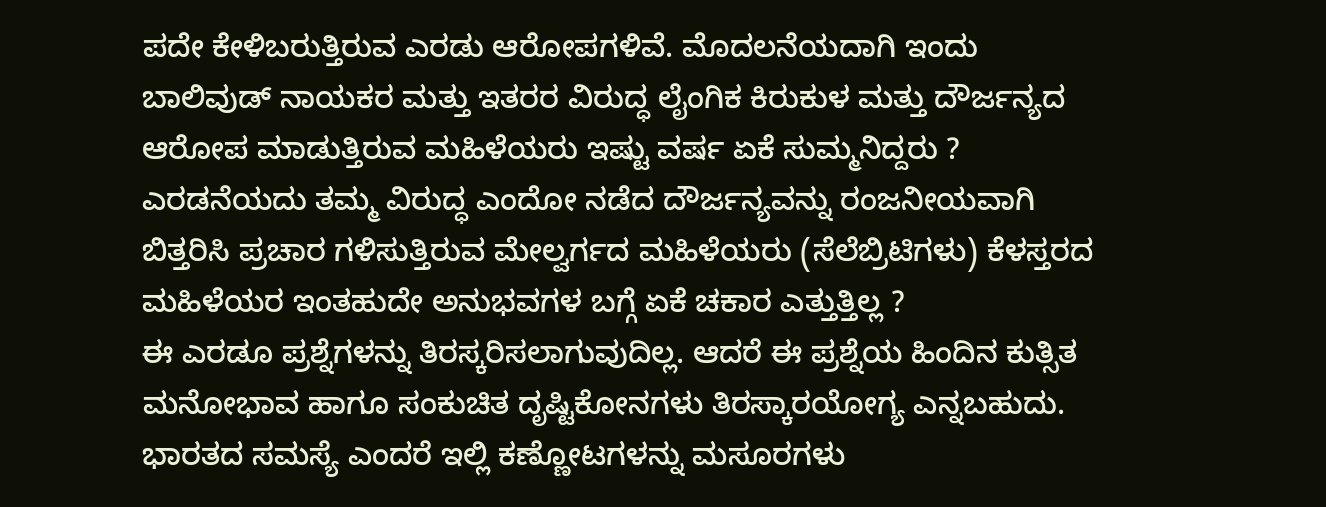ಪದೇ ಕೇಳಿಬರುತ್ತಿರುವ ಎರಡು ಆರೋಪಗಳಿವೆ. ಮೊದಲನೆಯದಾಗಿ ಇಂದು ಬಾಲಿವುಡ್ ನಾಯಕರ ಮತ್ತು ಇತರರ ವಿರುದ್ಧ ಲೈಂಗಿಕ ಕಿರುಕುಳ ಮತ್ತು ದೌರ್ಜನ್ಯದ ಆರೋಪ ಮಾಡುತ್ತಿರುವ ಮಹಿಳೆಯರು ಇಷ್ಟು ವರ್ಷ ಏಕೆ ಸುಮ್ಮನಿದ್ದರು ? ಎರಡನೆಯದು ತಮ್ಮ ವಿರುದ್ಧ ಎಂದೋ ನಡೆದ ದೌರ್ಜನ್ಯವನ್ನು ರಂಜನೀಯವಾಗಿ ಬಿತ್ತರಿಸಿ ಪ್ರಚಾರ ಗಳಿಸುತ್ತಿರುವ ಮೇಲ್ವರ್ಗದ ಮಹಿಳೆಯರು (ಸೆಲೆಬ್ರಿಟಿಗಳು) ಕೆಳಸ್ತರದ ಮಹಿಳೆಯರ ಇಂತಹುದೇ ಅನುಭವಗಳ ಬಗ್ಗೆ ಏಕೆ ಚಕಾರ ಎತ್ತುತ್ತಿಲ್ಲ ?
ಈ ಎರಡೂ ಪ್ರಶ್ನೆಗಳನ್ನು ತಿರಸ್ಕರಿಸಲಾಗುವುದಿಲ್ಲ. ಆದರೆ ಈ ಪ್ರಶ್ನೆಯ ಹಿಂದಿನ ಕುತ್ಸಿತ ಮನೋಭಾವ ಹಾಗೂ ಸಂಕುಚಿತ ದೃಷ್ಟಿಕೋನಗಳು ತಿರಸ್ಕಾರಯೋಗ್ಯ ಎನ್ನಬಹುದು. ಭಾರತದ ಸಮಸ್ಯೆ ಎಂದರೆ ಇಲ್ಲಿ ಕಣ್ಣೋಟಗಳನ್ನು ಮಸೂರಗಳು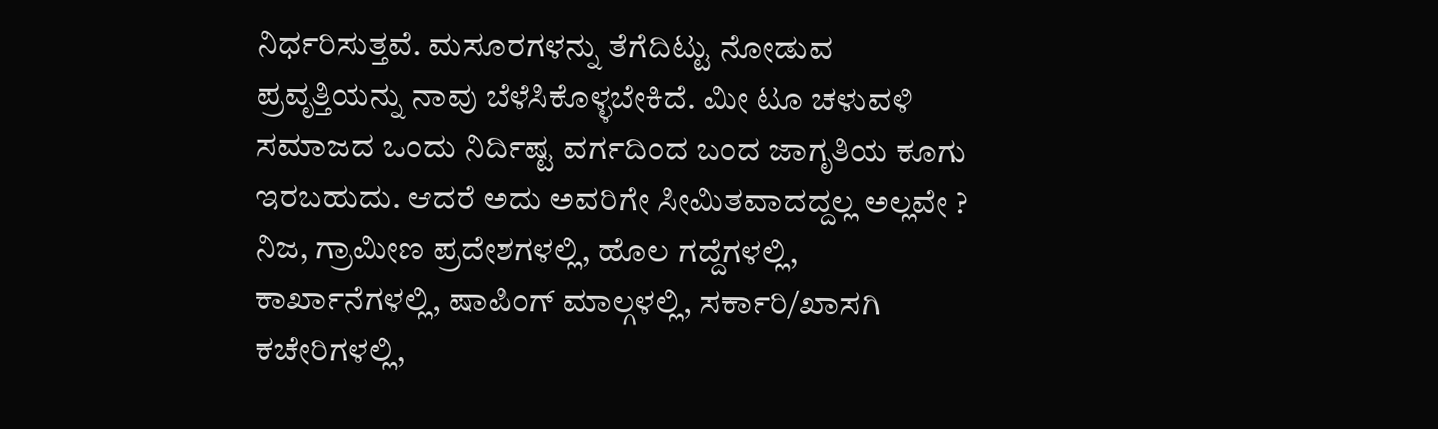ನಿರ್ಧರಿಸುತ್ತವೆ. ಮಸೂರಗಳನ್ನು ತೆಗೆದಿಟ್ಟು ನೋಡುವ ಪ್ರವೃತ್ತಿಯನ್ನು ನಾವು ಬೆಳೆಸಿಕೊಳ್ಳಬೇಕಿದೆ. ಮೀ ಟೂ ಚಳುವಳಿ ಸಮಾಜದ ಒಂದು ನಿರ್ದಿಷ್ಟ ವರ್ಗದಿಂದ ಬಂದ ಜಾಗೃತಿಯ ಕೂಗು ಇರಬಹುದು. ಆದರೆ ಅದು ಅವರಿಗೇ ಸೀಮಿತವಾದದ್ದಲ್ಲ ಅಲ್ಲವೇ ? ನಿಜ, ಗ್ರಾಮೀಣ ಪ್ರದೇಶಗಳಲ್ಲಿ, ಹೊಲ ಗದ್ದೆಗಳಲ್ಲಿ, ಕಾರ್ಖಾನೆಗಳಲ್ಲಿ, ಷಾಪಿಂಗ್ ಮಾಲ್ಗಳಲ್ಲಿ, ಸರ್ಕಾರಿ/ಖಾಸಗಿ ಕಚೇರಿಗಳಲ್ಲಿ,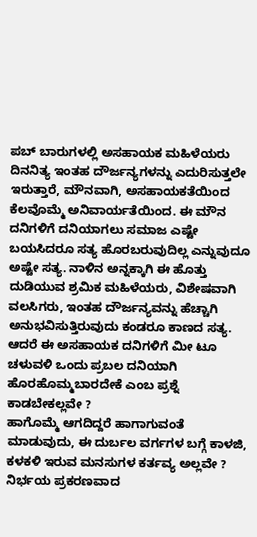ಪಬ್ ಬಾರುಗಳಲ್ಲಿ ಅಸಹಾಯಕ ಮಹಿಳೆಯರು ದಿನನಿತ್ಯ ಇಂತಹ ದೌರ್ಜನ್ಯಗಳನ್ನು ಎದುರಿಸುತ್ತಲೇ ಇರುತ್ತಾರೆ, ಮೌನವಾಗಿ, ಅಸಹಾಯಕತೆಯಿಂದ ಕೆಲವೊಮ್ಮೆ ಅನಿವಾರ್ಯತೆಯಿಂದ. ಈ ಮೌನ ದನಿಗಳಿಗೆ ದನಿಯಾಗಲು ಸಮಾಜ ಎಷ್ಟೇ ಬಯಸಿದರೂ ಸತ್ಯ ಹೊರಬರುವುದಿಲ್ಲ ಎನ್ನುವುದೂ ಅಷ್ಟೇ ಸತ್ಯ. ನಾಳಿನ ಅನ್ನಕ್ಕಾಗಿ ಈ ಹೊತ್ತು ದುಡಿಯುವ ಶ್ರಮಿಕ ಮಹಿಳೆಯರು, ವಿಶೇಷವಾಗಿ ವಲಸಿಗರು, ಇಂತಹ ದೌರ್ಜನ್ಯವನ್ನು ಹೆಚ್ಚಾಗಿ ಅನುಭವಿಸುತ್ತಿರುವುದು ಕಂಡರೂ ಕಾಣದ ಸತ್ಯ. ಆದರೆ ಈ ಅಸಹಾಯಕ ದನಿಗಳಿಗೆ ಮೀ ಟೂ ಚಳುವಳಿ ಒಂದು ಪ್ರಬಲ ದನಿಯಾಗಿ ಹೊರಹೊಮ್ಮಬಾರದೇಕೆ ಎಂಬ ಪ್ರಶ್ನೆ ಕಾಡಬೇಕಲ್ಲವೇ ?
ಹಾಗೊಮ್ಮೆ ಆಗದಿದ್ದರೆ ಹಾಗಾಗುವಂತೆ ಮಾಡುವುದು, ಈ ದುರ್ಬಲ ವರ್ಗಗಳ ಬಗ್ಗೆ ಕಾಳಜಿ, ಕಳಕಳಿ ಇರುವ ಮನಸುಗಳ ಕರ್ತವ್ಯ ಅಲ್ಲವೇ ? ನಿರ್ಭಯ ಪ್ರಕರಣವಾದ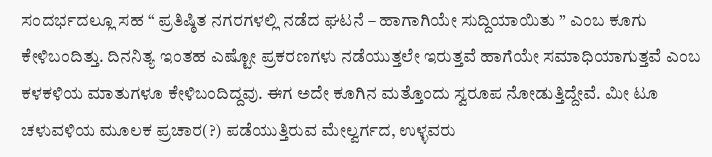ಸಂದರ್ಭದಲ್ಲೂ ಸಹ “ ಪ್ರತಿಷ್ಠಿತ ನಗರಗಳಲ್ಲಿ ನಡೆದ ಘಟನೆ – ಹಾಗಾಗಿಯೇ ಸುದ್ದಿಯಾಯಿತು ” ಎಂಬ ಕೂಗು ಕೇಳಿಬಂದಿತ್ತು. ದಿನನಿತ್ಯ ಇಂತಹ ಎಷ್ಟೋ ಪ್ರಕರಣಗಳು ನಡೆಯುತ್ತಲೇ ಇರುತ್ತವೆ ಹಾಗೆಯೇ ಸಮಾಧಿಯಾಗುತ್ತವೆ ಎಂಬ ಕಳಕಳಿಯ ಮಾತುಗಳೂ ಕೇಳಿಬಂದಿದ್ದವು. ಈಗ ಅದೇ ಕೂಗಿನ ಮತ್ತೊಂದು ಸ್ವರೂಪ ನೋಡುತ್ತಿದ್ದೇವೆ. ಮೀ ಟೂ ಚಳುವಳಿಯ ಮೂಲಕ ಪ್ರಚಾರ(?) ಪಡೆಯುತ್ತಿರುವ ಮೇಲ್ವರ್ಗದ, ಉಳ್ಳವರು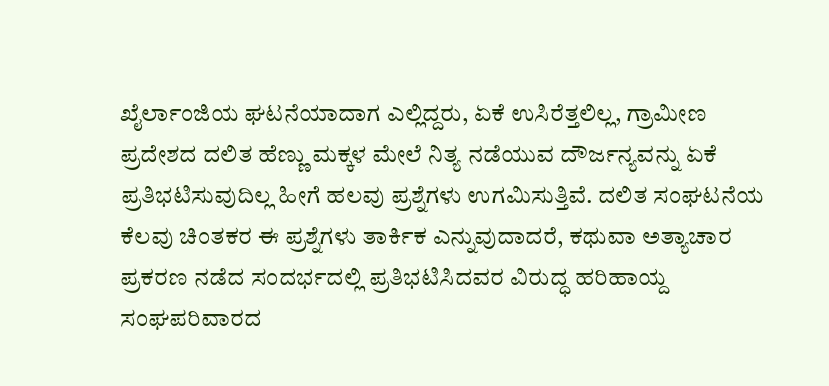ಖೈರ್ಲಾಂಜಿಯ ಘಟನೆಯಾದಾಗ ಎಲ್ಲಿದ್ದರು, ಏಕೆ ಉಸಿರೆತ್ತಲಿಲ್ಲ, ಗ್ರಾಮೀಣ ಪ್ರದೇಶದ ದಲಿತ ಹೆಣ್ಣು ಮಕ್ಕಳ ಮೇಲೆ ನಿತ್ಯ ನಡೆಯುವ ದೌರ್ಜನ್ಯವನ್ನು ಏಕೆ ಪ್ರತಿಭಟಿಸುವುದಿಲ್ಲ ಹೀಗೆ ಹಲವು ಪ್ರಶ್ನೆಗಳು ಉಗಮಿಸುತ್ತಿವೆ. ದಲಿತ ಸಂಘಟನೆಯ ಕೆಲವು ಚಿಂತಕರ ಈ ಪ್ರಶ್ನೆಗಳು ತಾರ್ಕಿಕ ಎನ್ನುವುದಾದರೆ, ಕಥುವಾ ಅತ್ಯಾಚಾರ ಪ್ರಕರಣ ನಡೆದ ಸಂದರ್ಭದಲ್ಲಿ ಪ್ರತಿಭಟಿಸಿದವರ ವಿರುದ್ಧ ಹರಿಹಾಯ್ದ ಸಂಘಪರಿವಾರದ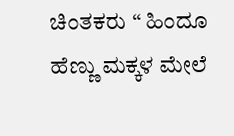ಚಿಂತಕರು “ ಹಿಂದೂ ಹೆಣ್ಣು ಮಕ್ಕಳ ಮೇಲೆ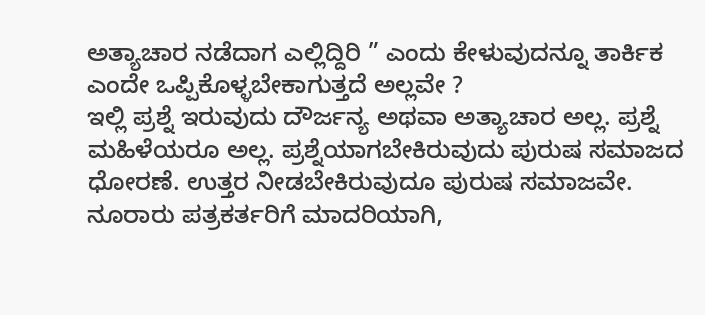ಅತ್ಯಾಚಾರ ನಡೆದಾಗ ಎಲ್ಲಿದ್ದಿರಿ ” ಎಂದು ಕೇಳುವುದನ್ನೂ ತಾರ್ಕಿಕ ಎಂದೇ ಒಪ್ಪಿಕೊಳ್ಳಬೇಕಾಗುತ್ತದೆ ಅಲ್ಲವೇ ?
ಇಲ್ಲಿ ಪ್ರಶ್ನೆ ಇರುವುದು ದೌರ್ಜನ್ಯ ಅಥವಾ ಅತ್ಯಾಚಾರ ಅಲ್ಲ. ಪ್ರಶ್ನೆ ಮಹಿಳೆಯರೂ ಅಲ್ಲ. ಪ್ರಶ್ನೆಯಾಗಬೇಕಿರುವುದು ಪುರುಷ ಸಮಾಜದ ಧೋರಣೆ. ಉತ್ತರ ನೀಡಬೇಕಿರುವುದೂ ಪುರುಷ ಸಮಾಜವೇ. ನೂರಾರು ಪತ್ರಕರ್ತರಿಗೆ ಮಾದರಿಯಾಗಿ,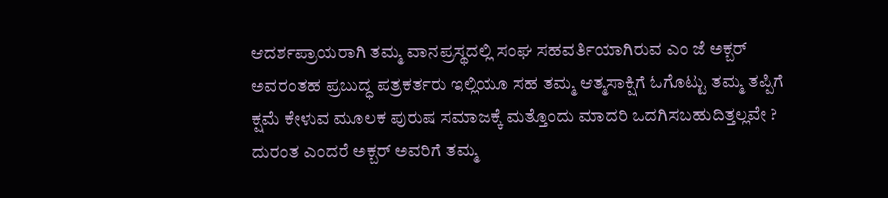ಆದರ್ಶಪ್ರಾಯರಾಗಿ ತಮ್ಮ ವಾನಪ್ರಸ್ಥದಲ್ಲಿ ಸಂಘ ಸಹವರ್ತಿಯಾಗಿರುವ ಎಂ ಜೆ ಅಕ್ಬರ್ ಅವರಂತಹ ಪ್ರಬುದ್ಧ ಪತ್ರಕರ್ತರು ಇಲ್ಲಿಯೂ ಸಹ ತಮ್ಮ ಆತ್ಮಸಾಕ್ಷಿಗೆ ಓಗೊಟ್ಟು ತಮ್ಮ ತಪ್ಪಿಗೆ ಕ್ಷಮೆ ಕೇಳುವ ಮೂಲಕ ಪುರುಷ ಸಮಾಜಕ್ಕೆ ಮತ್ತೊಂದು ಮಾದರಿ ಒದಗಿಸಬಹುದಿತ್ತಲ್ಲವೇ ? ದುರಂತ ಎಂದರೆ ಅಕ್ಬರ್ ಅವರಿಗೆ ತಮ್ಮ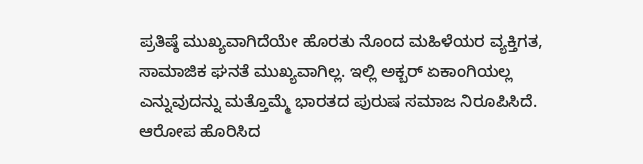ಪ್ರತಿಷ್ಠೆ ಮುಖ್ಯವಾಗಿದೆಯೇ ಹೊರತು ನೊಂದ ಮಹಿಳೆಯರ ವ್ಯಕ್ತಿಗತ, ಸಾಮಾಜಿಕ ಘನತೆ ಮುಖ್ಯವಾಗಿಲ್ಲ. ಇಲ್ಲಿ ಅಕ್ಬರ್ ಏಕಾಂಗಿಯಲ್ಲ ಎನ್ನುವುದನ್ನು ಮತ್ತೊಮ್ಮೆ ಭಾರತದ ಪುರುಷ ಸಮಾಜ ನಿರೂಪಿಸಿದೆ. ಆರೋಪ ಹೊರಿಸಿದ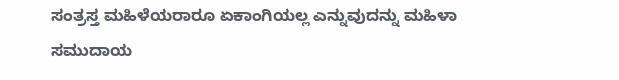ಸಂತ್ರಸ್ತ ಮಹಿಳೆಯರಾರೂ ಏಕಾಂಗಿಯಲ್ಲ ಎನ್ನುವುದನ್ನು ಮಹಿಳಾ ಸಮುದಾಯ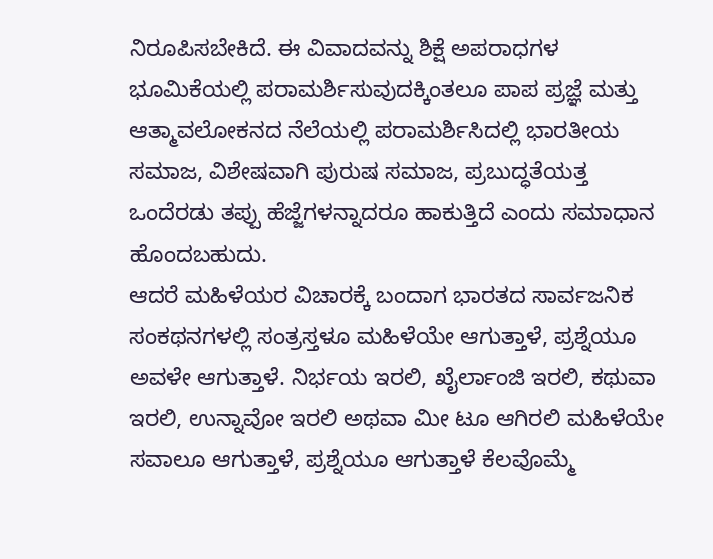ನಿರೂಪಿಸಬೇಕಿದೆ. ಈ ವಿವಾದವನ್ನು ಶಿಕ್ಷೆ ಅಪರಾಧಗಳ ಭೂಮಿಕೆಯಲ್ಲಿ ಪರಾಮರ್ಶಿಸುವುದಕ್ಕಿಂತಲೂ ಪಾಪ ಪ್ರಜ್ಞೆ ಮತ್ತು ಆತ್ಮಾವಲೋಕನದ ನೆಲೆಯಲ್ಲಿ ಪರಾಮರ್ಶಿಸಿದಲ್ಲಿ ಭಾರತೀಯ ಸಮಾಜ, ವಿಶೇಷವಾಗಿ ಪುರುಷ ಸಮಾಜ, ಪ್ರಬುದ್ಧತೆಯತ್ತ ಒಂದೆರಡು ತಪ್ಪು ಹೆಜ್ಜೆಗಳನ್ನಾದರೂ ಹಾಕುತ್ತಿದೆ ಎಂದು ಸಮಾಧಾನ ಹೊಂದಬಹುದು.
ಆದರೆ ಮಹಿಳೆಯರ ವಿಚಾರಕ್ಕೆ ಬಂದಾಗ ಭಾರತದ ಸಾರ್ವಜನಿಕ ಸಂಕಥನಗಳಲ್ಲಿ ಸಂತ್ರಸ್ತಳೂ ಮಹಿಳೆಯೇ ಆಗುತ್ತಾಳೆ, ಪ್ರಶ್ನೆಯೂ ಅವಳೇ ಆಗುತ್ತಾಳೆ. ನಿರ್ಭಯ ಇರಲಿ, ಖೈರ್ಲಾಂಜಿ ಇರಲಿ, ಕಥುವಾ ಇರಲಿ, ಉನ್ನಾವೋ ಇರಲಿ ಅಥವಾ ಮೀ ಟೂ ಆಗಿರಲಿ ಮಹಿಳೆಯೇ ಸವಾಲೂ ಆಗುತ್ತಾಳೆ, ಪ್ರಶ್ನೆಯೂ ಆಗುತ್ತಾಳೆ ಕೆಲವೊಮ್ಮೆ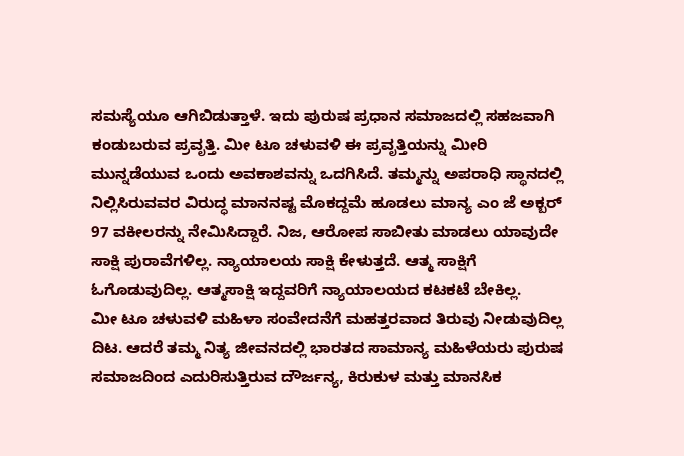ಸಮಸ್ಯೆಯೂ ಆಗಿಬಿಡುತ್ತಾಳೆ. ಇದು ಪುರುಷ ಪ್ರಧಾನ ಸಮಾಜದಲ್ಲಿ ಸಹಜವಾಗಿ ಕಂಡುಬರುವ ಪ್ರವೃತ್ತಿ. ಮೀ ಟೂ ಚಳುವಳಿ ಈ ಪ್ರವೃತ್ತಿಯನ್ನು ಮೀರಿ ಮುನ್ನಡೆಯುವ ಒಂದು ಅವಕಾಶವನ್ನು ಒದಗಿಸಿದೆ. ತಮ್ಮನ್ನು ಅಪರಾಧಿ ಸ್ಥಾನದಲ್ಲಿ ನಿಲ್ಲಿಸಿರುವವರ ವಿರುದ್ಧ ಮಾನನಷ್ಟ ಮೊಕದ್ದಮೆ ಹೂಡಲು ಮಾನ್ಯ ಎಂ ಜೆ ಅಕ್ಬರ್ 97 ವಕೀಲರನ್ನು ನೇಮಿಸಿದ್ದಾರೆ. ನಿಜ, ಆರೋಪ ಸಾಬೀತು ಮಾಡಲು ಯಾವುದೇ ಸಾಕ್ಷಿ ಪುರಾವೆಗಳಿಲ್ಲ. ನ್ಯಾಯಾಲಯ ಸಾಕ್ಷಿ ಕೇಳುತ್ತದೆ. ಆತ್ಮ ಸಾಕ್ಷಿಗೆ ಓಗೊಡುವುದಿಲ್ಲ. ಆತ್ಮಸಾಕ್ಷಿ ಇದ್ದವರಿಗೆ ನ್ಯಾಯಾಲಯದ ಕಟಕಟೆ ಬೇಕಿಲ್ಲ.
ಮೀ ಟೂ ಚಳುವಳಿ ಮಹಿಳಾ ಸಂವೇದನೆಗೆ ಮಹತ್ತರವಾದ ತಿರುವು ನೀಡುವುದಿಲ್ಲ ದಿಟ. ಆದರೆ ತಮ್ಮ ನಿತ್ಯ ಜೀವನದಲ್ಲಿ ಭಾರತದ ಸಾಮಾನ್ಯ ಮಹಿಳೆಯರು ಪುರುಷ ಸಮಾಜದಿಂದ ಎದುರಿಸುತ್ತಿರುವ ದೌರ್ಜನ್ಯ, ಕಿರುಕುಳ ಮತ್ತು ಮಾನಸಿಕ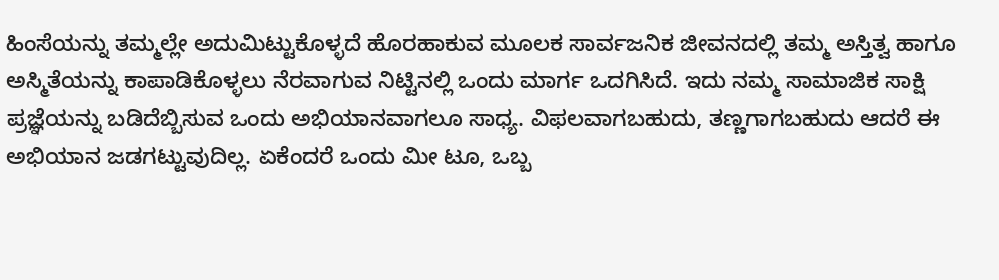ಹಿಂಸೆಯನ್ನು ತಮ್ಮಲ್ಲೇ ಅದುಮಿಟ್ಟುಕೊಳ್ಳದೆ ಹೊರಹಾಕುವ ಮೂಲಕ ಸಾರ್ವಜನಿಕ ಜೀವನದಲ್ಲಿ ತಮ್ಮ ಅಸ್ತಿತ್ವ ಹಾಗೂ ಅಸ್ಮಿತೆಯನ್ನು ಕಾಪಾಡಿಕೊಳ್ಳಲು ನೆರವಾಗುವ ನಿಟ್ಟಿನಲ್ಲಿ ಒಂದು ಮಾರ್ಗ ಒದಗಿಸಿದೆ. ಇದು ನಮ್ಮ ಸಾಮಾಜಿಕ ಸಾಕ್ಷಿ ಪ್ರಜ್ಞೆಯನ್ನು ಬಡಿದೆಬ್ಬಿಸುವ ಒಂದು ಅಭಿಯಾನವಾಗಲೂ ಸಾಧ್ಯ. ವಿಫಲವಾಗಬಹುದು, ತಣ್ಣಗಾಗಬಹುದು ಆದರೆ ಈ ಅಭಿಯಾನ ಜಡಗಟ್ಟುವುದಿಲ್ಲ. ಏಕೆಂದರೆ ಒಂದು ಮೀ ಟೂ, ಒಬ್ಬ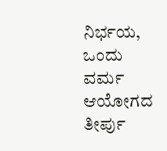ನಿರ್ಭಯ, ಒಂದು ವರ್ಮ ಆಯೋಗದ ತೀರ್ಪು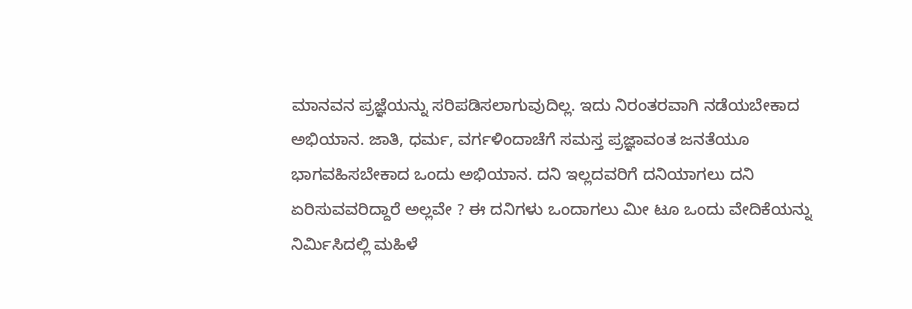ಮಾನವನ ಪ್ರಜ್ಞೆಯನ್ನು ಸರಿಪಡಿಸಲಾಗುವುದಿಲ್ಲ. ಇದು ನಿರಂತರವಾಗಿ ನಡೆಯಬೇಕಾದ ಅಭಿಯಾನ. ಜಾತಿ, ಧರ್ಮ, ವರ್ಗಳಿಂದಾಚೆಗೆ ಸಮಸ್ತ ಪ್ರಜ್ಞಾವಂತ ಜನತೆಯೂ ಭಾಗವಹಿಸಬೇಕಾದ ಒಂದು ಅಭಿಯಾನ. ದನಿ ಇಲ್ಲದವರಿಗೆ ದನಿಯಾಗಲು ದನಿ ಏರಿಸುವವರಿದ್ದಾರೆ ಅಲ್ಲವೇ ? ಈ ದನಿಗಳು ಒಂದಾಗಲು ಮೀ ಟೂ ಒಂದು ವೇದಿಕೆಯನ್ನು ನಿರ್ಮಿಸಿದಲ್ಲಿ ಮಹಿಳೆ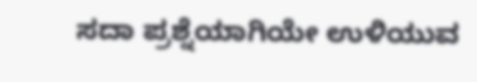ಸದಾ ಪ್ರಶ್ನೆಯಾಗಿಯೇ ಉಳಿಯುವ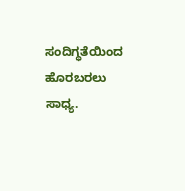ಸಂದಿಗ್ಧತೆಯಿಂದ ಹೊರಬರಲು ಸಾಧ್ಯ.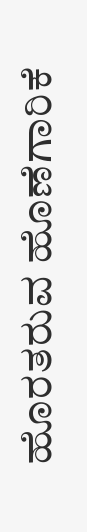ಹೊರತರುವ ಹೊಣೆಗಾರಿಕೆ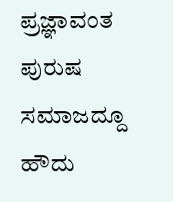ಪ್ರಜ್ಞಾವಂತ ಪುರುಷ ಸಮಾಜದ್ದೂ ಹೌದು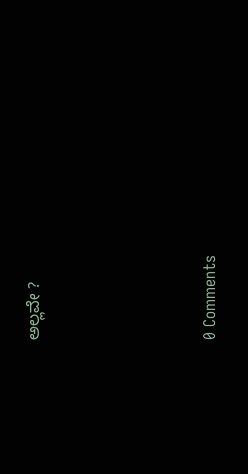ಅಲ್ಲವೇ ?






0 Comments